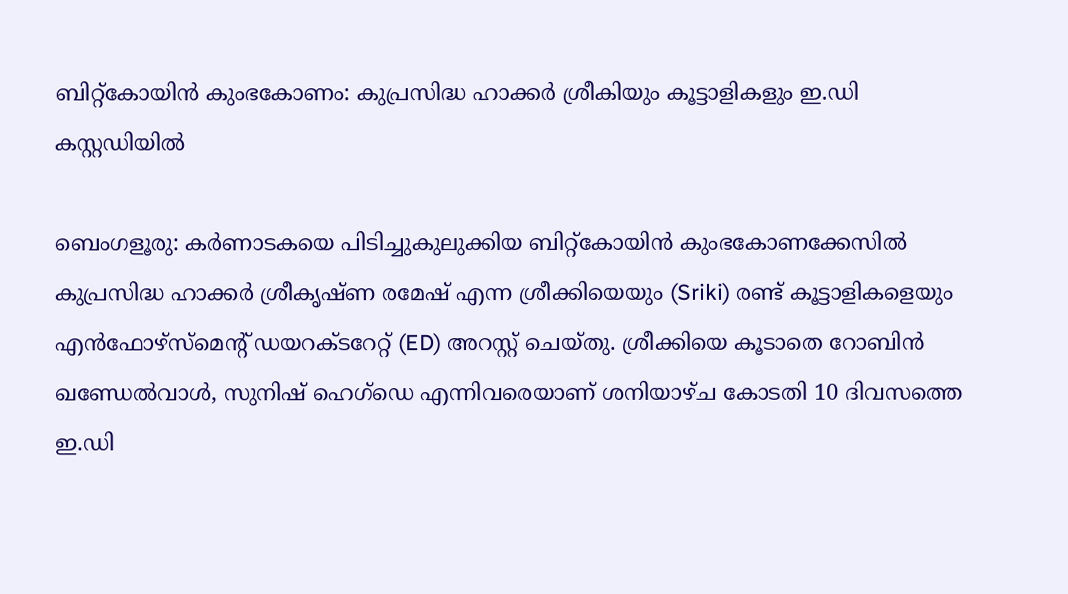ബിറ്റ്‌കോയിൻ കുംഭകോണം: കുപ്രസിദ്ധ ഹാക്കർ ശ്രീകിയും കൂട്ടാളികളും ഇ.ഡി കസ്റ്റഡിയിൽ

ബെംഗളൂരു: കർണാടകയെ പിടിച്ചുകുലുക്കിയ ബിറ്റ്‌കോയിൻ കുംഭകോണക്കേസിൽ കുപ്രസിദ്ധ ഹാക്കർ ശ്രീകൃഷ്ണ രമേഷ് എന്ന ശ്രീക്കിയെയും (Sriki) രണ്ട് കൂട്ടാളികളെയും എൻഫോഴ്‌സ്‌മെന്റ് ഡയറക്ടറേറ്റ് (ED) അറസ്റ്റ് ചെയ്തു. ശ്രീക്കിയെ കൂടാതെ റോബിൻ ഖണ്ഡേൽവാൾ, സുനിഷ് ഹെഗ്ഡെ എന്നിവരെയാണ് ശനിയാഴ്ച കോടതി 10 ദിവസത്തെ ഇ.ഡി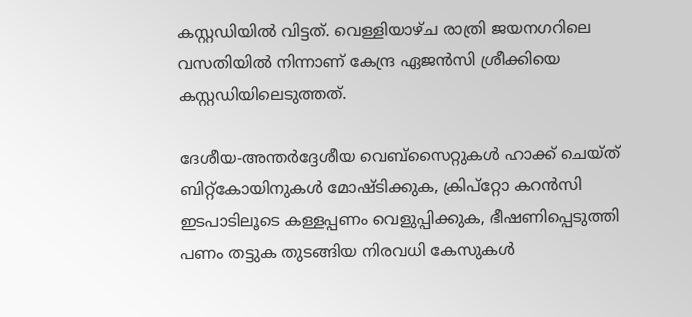കസ്റ്റഡിയിൽ വിട്ടത്. വെള്ളിയാഴ്ച രാത്രി ജയനഗറിലെ വസതിയിൽ നിന്നാണ് കേന്ദ്ര ഏജൻസി ശ്രീക്കിയെ കസ്റ്റഡിയിലെടുത്തത്.

ദേശീയ-അന്തർദ്ദേശീയ വെബ്സൈറ്റുകൾ ഹാക്ക് ചെയ്ത് ബിറ്റ്‌കോയിനുകൾ മോഷ്ടിക്കുക, ക്രിപ്റ്റോ കറൻസി ഇടപാടിലൂടെ കള്ളപ്പണം വെളുപ്പിക്കുക, ഭീഷണിപ്പെടുത്തി പണം തട്ടുക തുടങ്ങിയ നിരവധി കേസുകൾ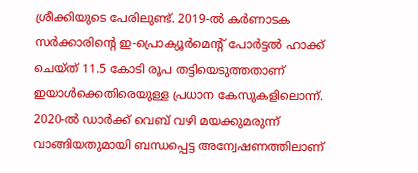ശ്രീക്കിയുടെ പേരിലുണ്ട്. 2019-ൽ കർണാടക സർക്കാരിന്റെ ഇ-പ്രൊക്യൂർമെന്റ് പോർട്ടൽ ഹാക്ക് ചെയ്ത് 11.5 കോടി രൂപ തട്ടിയെടുത്തതാണ് ഇയാൾക്കെതിരെയുള്ള പ്രധാന കേസുകളിലൊന്ന്. 2020-ൽ ഡാർക്ക് വെബ് വഴി മയക്കുമരുന്ന് വാങ്ങിയതുമായി ബന്ധപ്പെട്ട അന്വേഷണത്തിലാണ്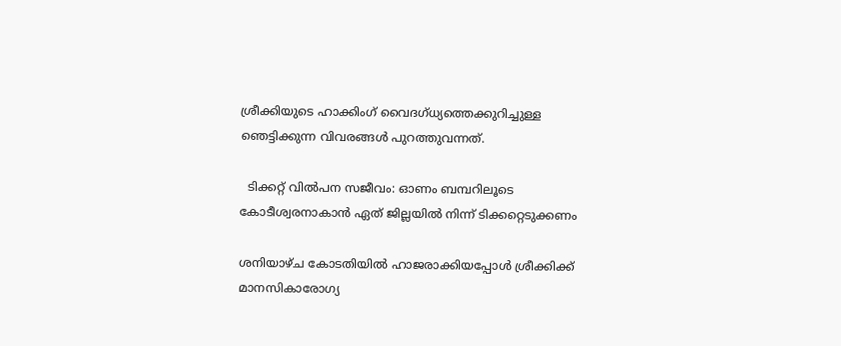ശ്രീക്കിയുടെ ഹാക്കിംഗ് വൈദഗ്ധ്യത്തെക്കുറിച്ചുള്ള ഞെട്ടിക്കുന്ന വിവരങ്ങൾ പുറത്തുവന്നത്.

  ടിക്കറ്റ് വിൽപന സജീവം: ഓണം ബമ്പറിലൂടെ കോടീശ്വരനാകാൻ ഏത് ജില്ലയിൽ നിന്ന് ടിക്കറ്റെടുക്കണം

ശനിയാഴ്ച കോടതിയിൽ ഹാജരാക്കിയപ്പോൾ ശ്രീക്കിക്ക് മാനസികാരോഗ്യ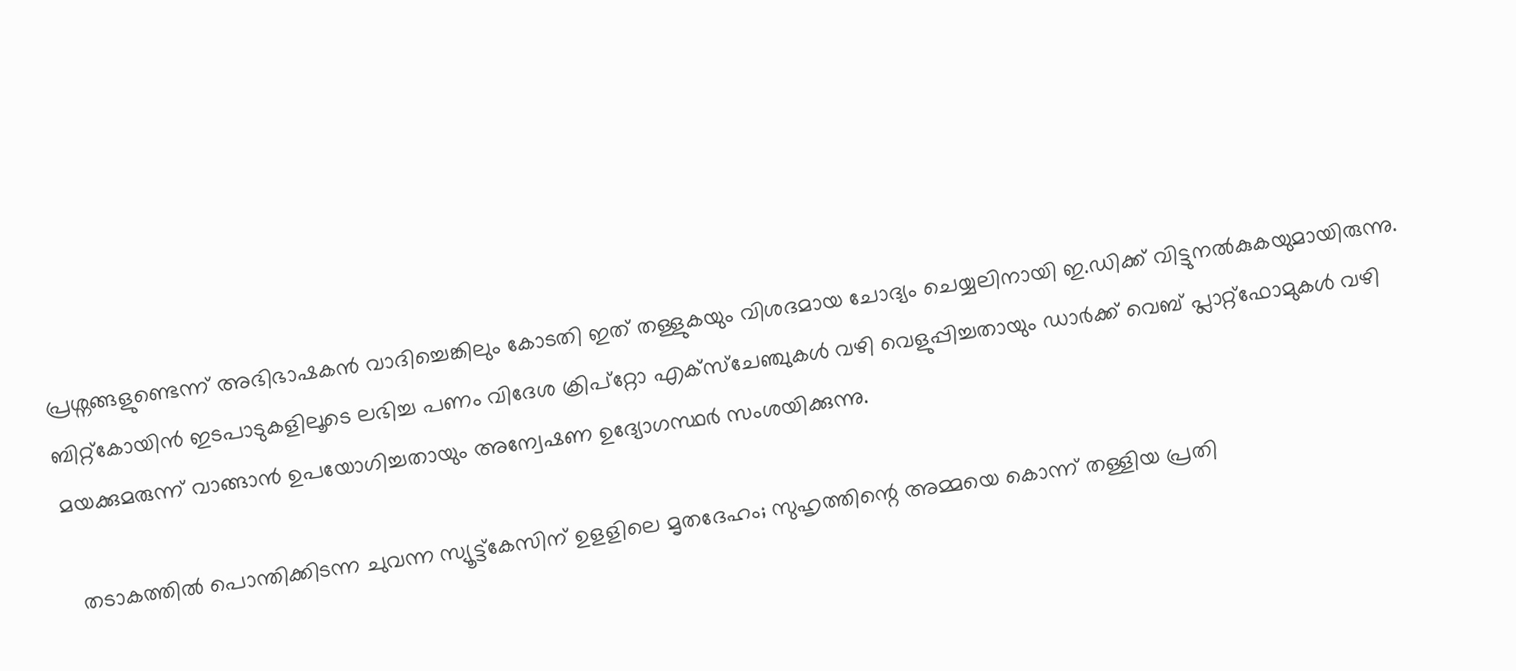പ്രശ്നങ്ങളുണ്ടെന്ന് അഭിഭാഷകൻ വാദിച്ചെങ്കിലും കോടതി ഇത് തള്ളുകയും വിശദമായ ചോദ്യം ചെയ്യലിനായി ഇ.ഡിക്ക് വിട്ടുനൽകുകയുമായിരുന്നു. ബിറ്റ്‌കോയിൻ ഇടപാടുകളിലൂടെ ലഭിച്ച പണം വിദേശ ക്രിപ്റ്റോ എക്സ്ചേഞ്ചുകൾ വഴി വെളുപ്പിച്ചതായും ഡാർക്ക് വെബ് പ്ലാറ്റ്‌ഫോമുകൾ വഴി മയക്കുമരുന്ന് വാങ്ങാൻ ഉപയോഗിച്ചതായും അന്വേഷണ ഉദ്യോഗസ്ഥർ സംശയിക്കുന്നു.

  തടാകത്തിൽ പൊന്തിക്കിടന്ന ചുവന്ന സ്യൂട്ട്കേസിന് ഉളളിലെ മൃതദേഹം; സുഹൃത്തിന്റെ അമ്മയെ കൊന്ന് തള്ളിയ പ്രതി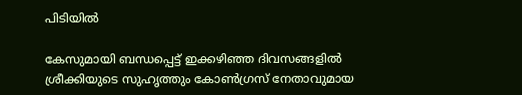പിടിയിൽ

കേസുമായി ബന്ധപ്പെട്ട് ഇക്കഴിഞ്ഞ ദിവസങ്ങളിൽ ശ്രീക്കിയുടെ സുഹൃത്തും കോൺഗ്രസ് നേതാവുമായ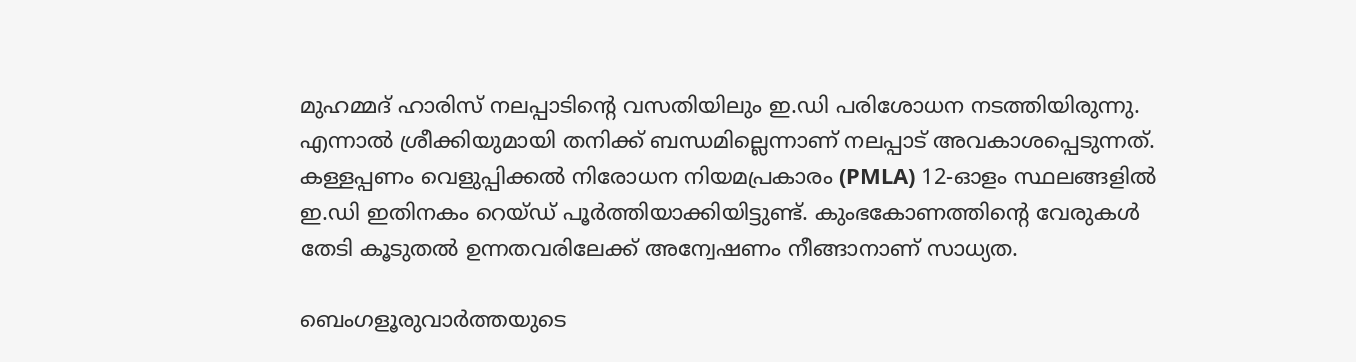മുഹമ്മദ് ഹാരിസ് നലപ്പാടിന്റെ വസതിയിലും ഇ.ഡി പരിശോധന നടത്തിയിരുന്നു. എന്നാൽ ശ്രീക്കിയുമായി തനിക്ക് ബന്ധമില്ലെന്നാണ് നലപ്പാട് അവകാശപ്പെടുന്നത്. കള്ളപ്പണം വെളുപ്പിക്കൽ നിരോധന നിയമപ്രകാരം (PMLA) 12-ഓളം സ്ഥലങ്ങളിൽ ഇ.ഡി ഇതിനകം റെയ്ഡ് പൂർത്തിയാക്കിയിട്ടുണ്ട്. കുംഭകോണത്തിന്റെ വേരുകൾ തേടി കൂടുതൽ ഉന്നതവരിലേക്ക് അന്വേഷണം നീങ്ങാനാണ് സാധ്യത.

ബെംഗളൂരുവാർത്തയുടെ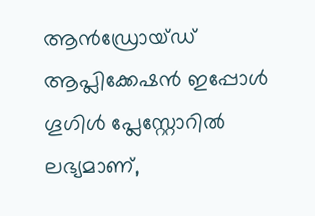ആൻഡ്രോയ്ഡ് ആപ്ലിക്കേഷൻ ഇപ്പോൾ ഗൂഗിൾ പ്ലേസ്റ്റോറിൽ ലഭ്യമാണ്,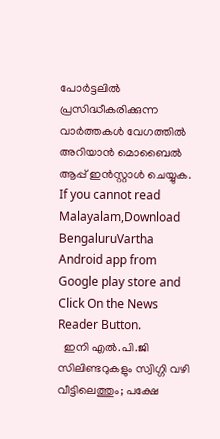പോർട്ടലിൽ പ്രസിദ്ധീകരിക്കുന്ന വാർത്തകൾ വേഗത്തിൽ അറിയാൻ മൊബൈൽ ആപ്പ് ഇൻസ്റ്റാൾ ചെയ്യുക. If you cannot read Malayalam,Download BengaluruVartha Android app from Google play store and Click On the News Reader Button.
  ഇനി എൽ.പി.ജി സിലിണ്ടറുകളും സ്വിഗ്ഗി വഴി വീട്ടിലെത്തും; പക്ഷേ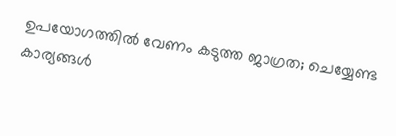ഉപയോഗത്തിൽ വേണം കടുത്ത ജാഗ്രത; ചെയ്യേണ്ട കാര്യങ്ങൾ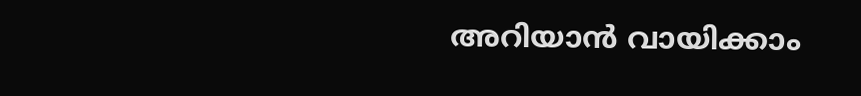അറിയാൻ വായിക്കാം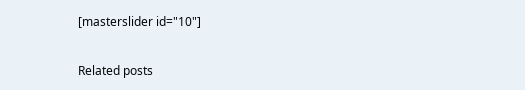[masterslider id="10"]

Related posts